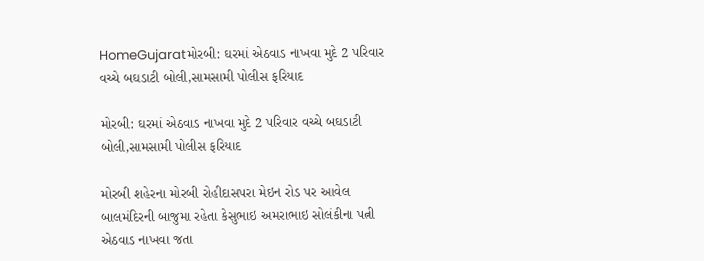HomeGujaratમોરબી: ઘરમાં એઠવાડ નાખવા મુદે 2 પરિવાર વચ્ચે બઘડાટી બોલી,સામસામી પોલીસ ફરિયાદ

મોરબી: ઘરમાં એઠવાડ નાખવા મુદે 2 પરિવાર વચ્ચે બઘડાટી બોલી,સામસામી પોલીસ ફરિયાદ

મોરબી શહેરના મોરબી રોહીદાસપરા મેઇન રોડ પર આવેલ બાલમંદિરની બાજુમા રહેતા કેસુભાઇ અમરાભાઇ સોલંકીના પત્ની એઠવાડ નાખવા જતા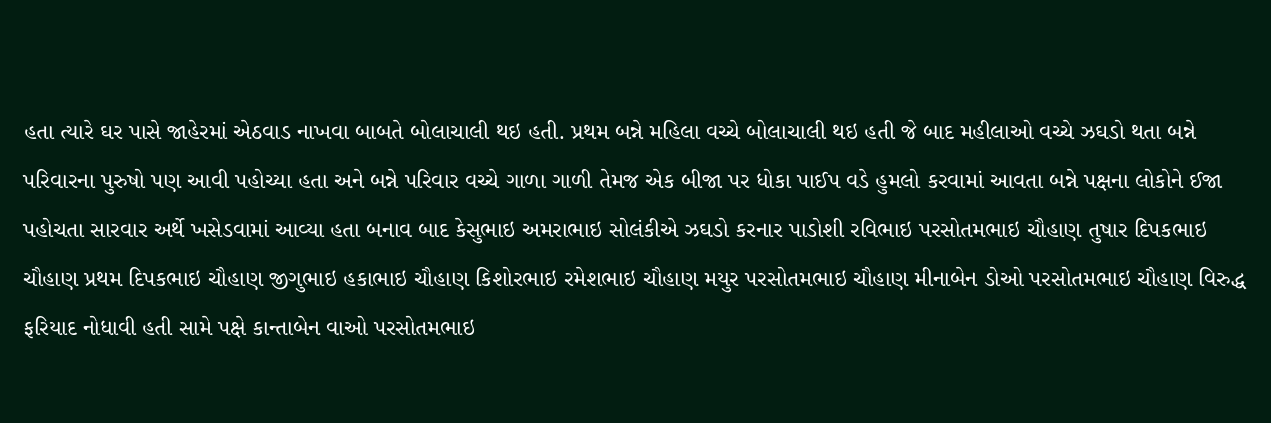હતા ત્યારે ઘર પાસે જાહેરમાં એઠવાડ નાખવા બાબતે બોલાચાલી થઇ હતી. પ્રથમ બન્ને મહિલા વચ્ચે બોલાચાલી થઇ હતી જે બાદ મહીલાઓ વચ્ચે ઝઘડો થતા બન્ને પરિવારના પુરુષો પણ આવી પહોચ્યા હતા અને બન્ને પરિવાર વચ્ચે ગાળા ગાળી તેમજ એક બીજા પર ધોકા પાઈપ વડે હુમલો કરવામાં આવતા બન્ને પક્ષના લોકોને ઈજા પહોચતા સારવાર અર્થે ખસેડવામાં આવ્યા હતા બનાવ બાદ કેસુભાઇ અમરાભાઇ સોલંકીએ ઝઘડો કરનાર પાડોશી રવિભાઇ પરસોતમભાઇ ચૌહાણ તુષાર દિપકભાઇ ચૌહાણ પ્રથમ દિપકભાઇ ચૌહાણ જીગુભાઇ હકાભાઇ ચૌહાણ કિશોરભાઇ રમેશભાઇ ચૌહાણ મયુર પરસોતમભાઇ ચૌહાણ મીનાબેન ડોઓ પરસોતમભાઇ ચૌહાણ વિરુદ્ધ ફરિયાદ નોધાવી હતી સામે પક્ષે કાન્તાબેન વાઓ પરસોતમભાઇ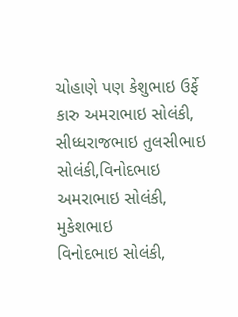ચોહાણે પણ કેશુભાઇ ઉર્ફે કારુ અમરાભાઇ સોલંકી, સીધ્ધરાજભાઇ તુલસીભાઇ સોલંકી,વિનોદભાઇ અમરાભાઇ સોલંકી, મુકેશભાઇ
વિનોદભાઇ સોલંકી,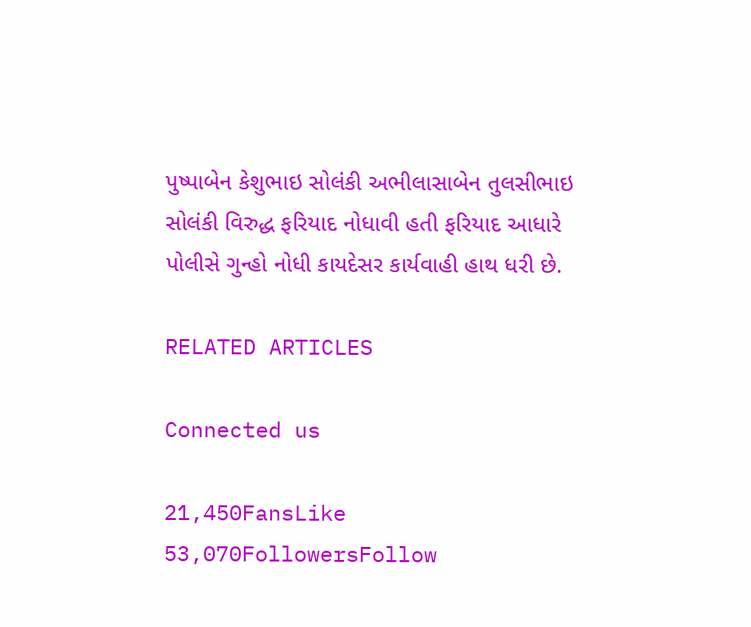પુષ્પાબેન કેશુભાઇ સોલંકી અભીલાસાબેન તુલસીભાઇ સોલંકી વિરુદ્ધ ફરિયાદ નોધાવી હતી ફરિયાદ આધારે પોલીસે ગુન્હો નોધી કાયદેસર કાર્યવાહી હાથ ધરી છે.

RELATED ARTICLES

Connected us

21,450FansLike
53,070FollowersFollow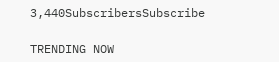3,440SubscribersSubscribe

TRENDING NOW